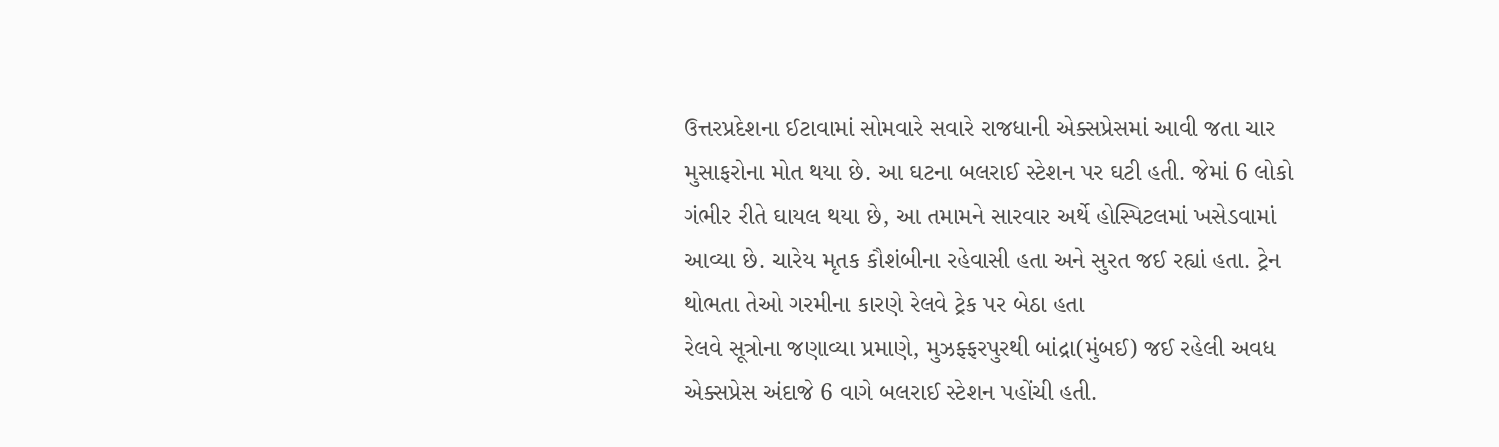ઉત્તરપ્રદેશના ઈટાવામાં સોમવારે સવારે રાજધાની એક્સપ્રેસમાં આવી જતા ચાર મુસાફરોના મોત થયા છે. આ ઘટના બલરાઈ સ્ટેશન પર ઘટી હતી. જેમાં 6 લોકો ગંભીર રીતે ઘાયલ થયા છે, આ તમામને સારવાર અર્થે હોસ્પિટલમાં ખસેડવામાં આવ્યા છે. ચારેય મૃતક કૌશંબીના રહેવાસી હતા અને સુરત જઈ રહ્યાં હતા. ટ્રેન થોભતા તેઓ ગરમીના કારણે રેલવે ટ્રેક પર બેઠા હતા
રેલવે સૂત્રોના જણાવ્યા પ્રમાણે, મુઝફ્ફરપુરથી બાંદ્રા(મુંબઈ) જઈ રહેલી અવધ એક્સપ્રેસ અંદાજે 6 વાગે બલરાઈ સ્ટેશન પહોંચી હતી.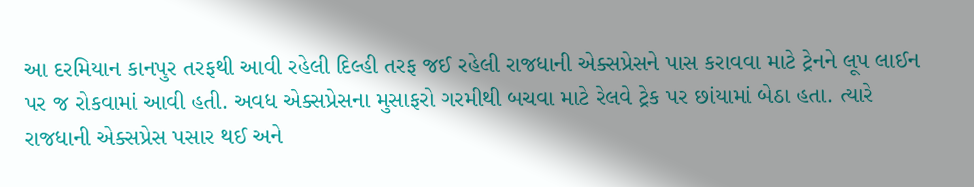આ દરમિયાન કાનપુર તરફથી આવી રહેલી દિલ્હી તરફ જઈ રહેલી રાજધાની એક્સપ્રેસને પાસ કરાવવા માટે ટ્રેનને લૂપ લાઈન પર જ રોકવામાં આવી હતી. અવધ એક્સપ્રેસના મુસાફરો ગરમીથી બચવા માટે રેલવે ટ્રેક પર છાંયામાં બેઠા હતા. ત્યારે રાજધાની એક્સપ્રેસ પસાર થઈ અને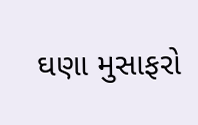ઘણા મુસાફરો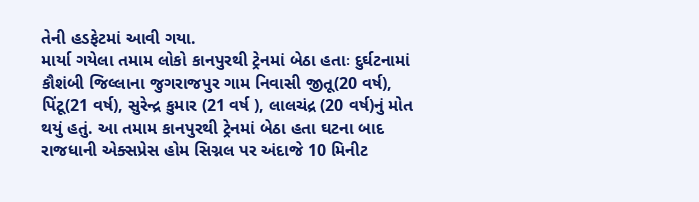તેની હડફેટમાં આવી ગયા.
માર્યા ગયેલા તમામ લોકો કાનપુરથી ટ્રેનમાં બેઠા હતાઃ દુર્ઘટનામાં કૌશંબી જિલ્લાના જુગરાજપુર ગામ નિવાસી જીતૂ(20 વર્ષ), પિંટૂ(21 વર્ષ), સુરેન્દ્ર કુમાર (21 વર્ષ ), લાલચંદ્ર (20 વર્ષ)નું મોત થયું હતું. આ તમામ કાનપુરથી ટ્રેનમાં બેઠા હતા ઘટના બાદ રાજધાની એક્સપ્રેસ હોમ સિગ્નલ પર અંદાજે 10 મિનીટ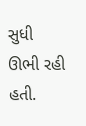સુધી ઊભી રહી હતી.